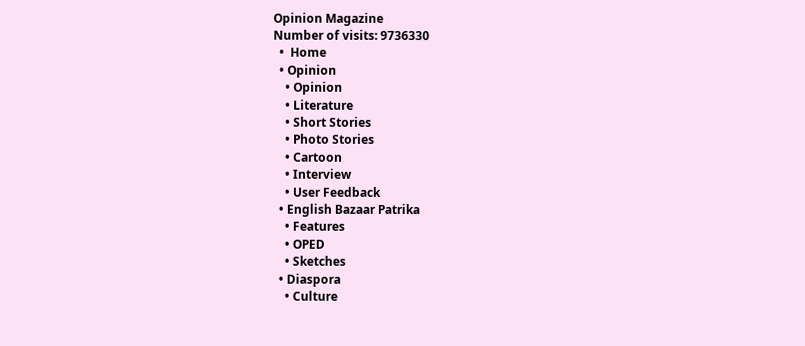Opinion Magazine
Number of visits: 9736330
  •  Home
  • Opinion
    • Opinion
    • Literature
    • Short Stories
    • Photo Stories
    • Cartoon
    • Interview
    • User Feedback
  • English Bazaar Patrika
    • Features
    • OPED
    • Sketches
  • Diaspora
    • Culture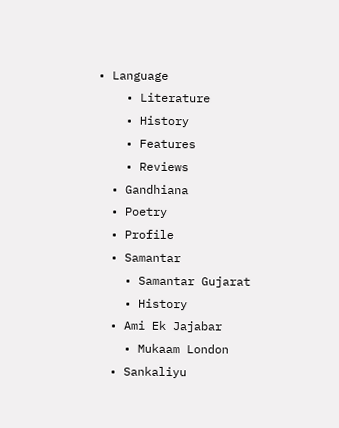• Language
    • Literature
    • History
    • Features
    • Reviews
  • Gandhiana
  • Poetry
  • Profile
  • Samantar
    • Samantar Gujarat
    • History
  • Ami Ek Jajabar
    • Mukaam London
  • Sankaliyu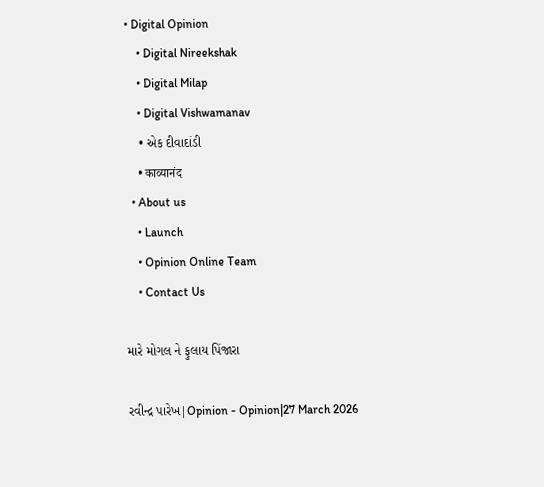• Digital Opinion
    • Digital Nireekshak
    • Digital Milap
    • Digital Vishwamanav
    • એક દીવાદાંડી
    • काव्यानंद
  • About us
    • Launch
    • Opinion Online Team
    • Contact Us

મારે મોગલ ને ફુલાય પિંજારા

રવીન્દ્ર પારેખ|Opinion - Opinion|27 March 2026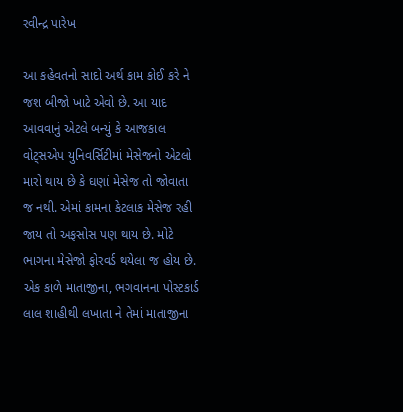રવીન્દ્ર પારેખ

આ કહેવતનો સાદો અર્થ કામ કોઈ કરે ને જશ બીજો ખાટે એવો છે. આ યાદ આવવાનું એટલે બન્યું કે આજકાલ વોટ્સએપ યુનિવર્સિટીમાં મેસેજનો એટલો મારો થાય છે કે ઘણાં મેસેજ તો જોવાતા જ નથી. એમાં કામના કેટલાક મેસેજ રહી જાય તો અફસોસ પણ થાય છે. મોટે ભાગના મેસેજો ફોરવર્ડ થયેલા જ હોય છે. એક કાળે માતાજીના, ભગવાનના પોસ્ટકાર્ડ લાલ શાહીથી લખાતા ને તેમાં માતાજીના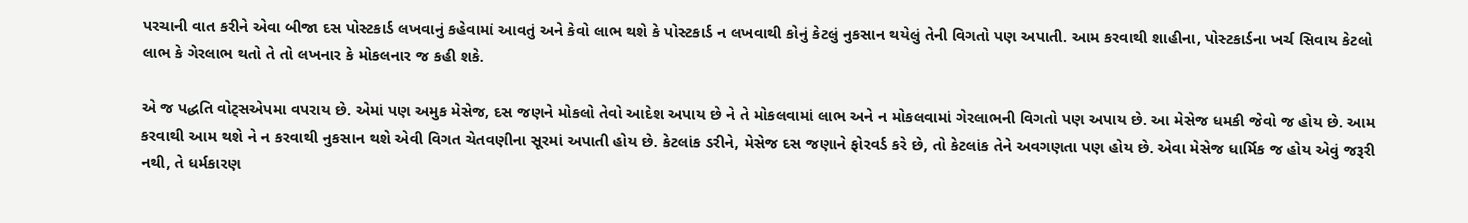પરચાની વાત કરીને એવા બીજા દસ પોસ્ટકાર્ડ લખવાનું કહેવામાં આવતું અને કેવો લાભ થશે કે પોસ્ટકાર્ડ ન લખવાથી કોનું કેટલું નુકસાન થયેલું તેની વિગતો પણ અપાતી. આમ કરવાથી શાહીના, પોસ્ટકાર્ડના ખર્ચ સિવાય કેટલો લાભ કે ગેરલાભ થતો તે તો લખનાર કે મોકલનાર જ કહી શકે.

એ જ પદ્ધતિ વોટ્સએપમા વપરાય છે. એમાં પણ અમુક મેસેજ, દસ જણને મોકલો તેવો આદેશ અપાય છે ને તે મોકલવામાં લાભ અને ન મોકલવામાં ગેરલાભની વિગતો પણ અપાય છે. આ મેસેજ ધમકી જેવો જ હોય છે. આમ કરવાથી આમ થશે ને ન કરવાથી નુકસાન થશે એવી વિગત ચેતવણીના સૂરમાં અપાતી હોય છે. કેટલાંક ડરીને, મેસેજ દસ જણાને ફોરવર્ડ કરે છે, તો કેટલાંક તેને અવગણતા પણ હોય છે. એવા મેસેજ ધાર્મિક જ હોય એવું જરૂરી નથી, તે ધર્મકારણ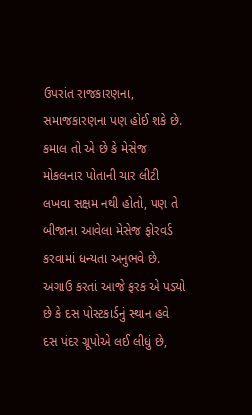ઉપરાંત રાજકારણના, સમાજકારણના પણ હોઈ શકે છે. કમાલ તો એ છે કે મેસેજ મોકલનાર પોતાની ચાર લીટી લખવા સક્ષમ નથી હોતો, પણ તે બીજાના આવેલા મેસેજ ફોરવર્ડ કરવામાં ધન્યતા અનુભવે છે. અગાઉ કરતાં આજે ફરક એ પડ્યો છે કે દસ પોસ્ટકાર્ડનું સ્થાન હવે દસ પંદર ગ્રૂપોએ લઈ લીધું છે,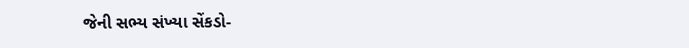જેની સભ્ય સંખ્યા સેંકડો-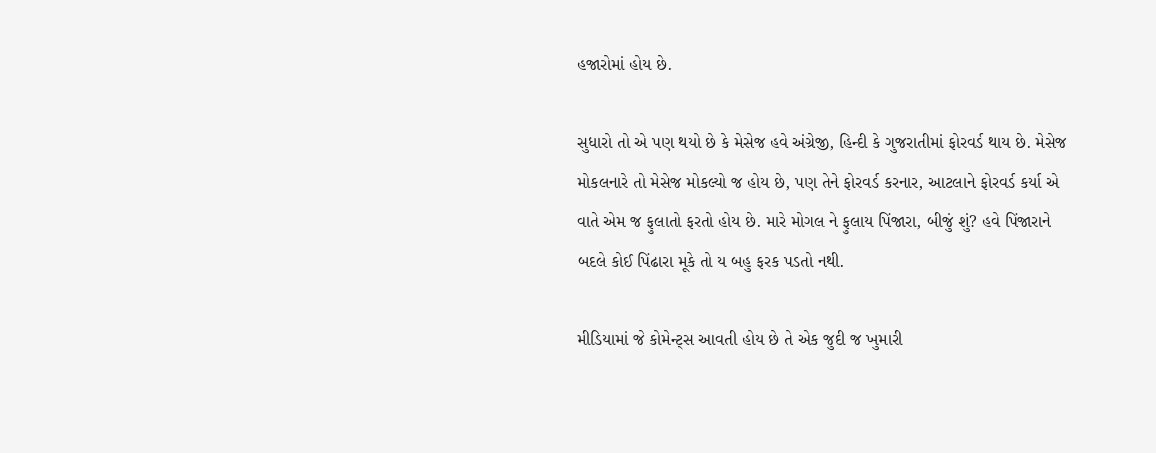હજારોમાં હોય છે.

સુધારો તો એ પણ થયો છે કે મેસેજ હવે અંગ્રેજી, હિન્દી કે ગુજરાતીમાં ફોરવર્ડ થાય છે. મેસેજ મોકલનારે તો મેસેજ મોકલ્યો જ હોય છે, પણ તેને ફોરવર્ડ કરનાર, આટલાને ફોરવર્ડ કર્યા એ વાતે એમ જ ફુલાતો ફરતો હોય છે. મારે મોગલ ને ફુલાય પિંજારા, બીજું શું? હવે પિંજારાને બદલે કોઈ પિંઢારા મૂકે તો ય બહુ ફરક પડતો નથી.

મીડિયામાં જે કોમેન્ટ્સ આવતી હોય છે તે એક જુદી જ ખુમારી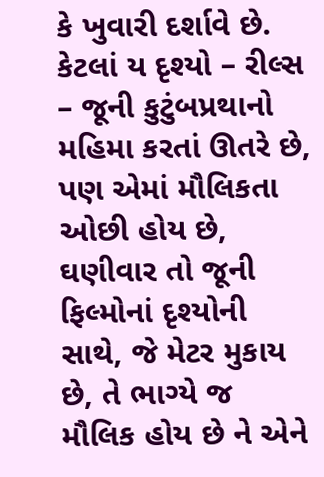કે ખુવારી દર્શાવે છે. કેટલાં ય દૃશ્યો – રીલ્સ – જૂની કુટુંબપ્રથાનો મહિમા કરતાં ઊતરે છે, પણ એમાં મૌલિકતા ઓછી હોય છે, ઘણીવાર તો જૂની ફિલ્મોનાં દૃશ્યોની સાથે, જે મેટર મુકાય છે, તે ભાગ્યે જ મૌલિક હોય છે ને એને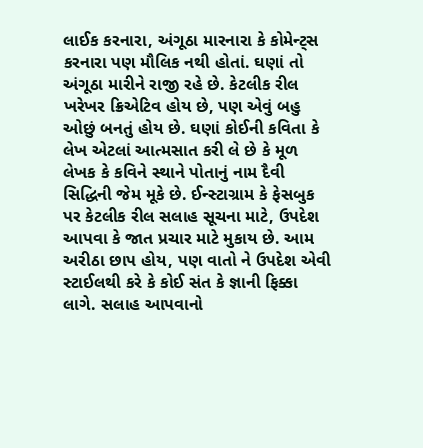લાઈક કરનારા, અંગૂઠા મારનારા કે કોમેન્ટ્સ કરનારા પણ મૌલિક નથી હોતાં. ઘણાં તો અંગૂઠા મારીને રાજી રહે છે. કેટલીક રીલ ખરેખર ક્રિએટિવ હોય છે, પણ એવું બહુ ઓછું બનતું હોય છે. ઘણાં કોઈની કવિતા કે લેખ એટલાં આત્મસાત કરી લે છે કે મૂળ લેખક કે કવિને સ્થાને પોતાનું નામ દૈવી સિદ્ધિની જેમ મૂકે છે. ઈન્સ્ટાગ્રામ કે ફેસબુક પર કેટલીક રીલ સલાહ સૂચના માટે, ઉપદેશ આપવા કે જાત પ્રચાર માટે મુકાય છે. આમ અરીઠા છાપ હોય, પણ વાતો ને ઉપદેશ એવી સ્ટાઈલથી કરે કે કોઈ સંત કે જ્ઞાની ફિક્કા લાગે. સલાહ આપવાનો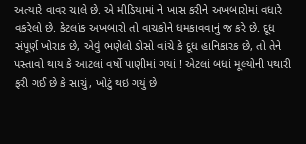અત્યારે વાવર ચાલે છે. એ મીડિયામાં ને ખાસ કરીને અખબારોમાં વધારે વકરેલો છે. કેટલાંક અખબારો તો વાચકોને ધમકાવવાનું જ કરે છે. દૂધ સંપૂર્ણ ખોરાક છે, એવું ભણેલો ડોસો વાંચે કે દૂધ હાનિકારક છે, તો તેને પસ્તાવો થાય કે આટલાં વર્ષો પાણીમાં ગયાં ! એટલાં બધાં મૂલ્યોની પથારી ફરી ગઈ છે કે સાચું, ખોટું થઇ ગયું છે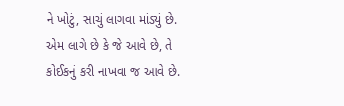ને ખોટું, સાચું લાગવા માંડ્યું છે. એમ લાગે છે કે જે આવે છે, તે કોઈકનું કરી નાખવા જ આવે છે.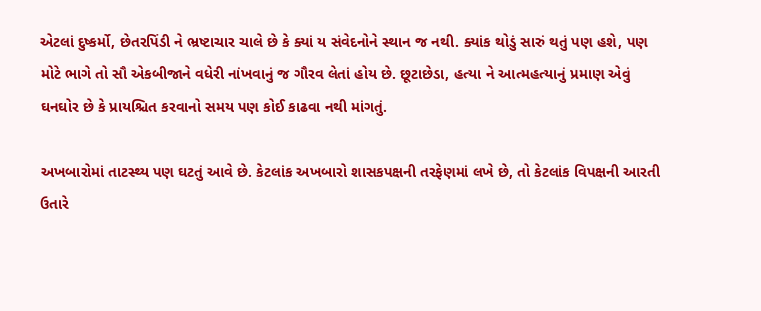એટલાં દુષ્કર્મો, છેતરપિંડી ને ભ્રષ્ટાચાર ચાલે છે કે ક્યાં ય સંવેદનોને સ્થાન જ નથી. ક્યાંક થોડું સારું થતું પણ હશે, પણ મોટે ભાગે તો સૌ એકબીજાને વધેરી નાંખવાનું જ ગૌરવ લેતાં હોય છે. છૂટાછેડા, હત્યા ને આત્મહત્યાનું પ્રમાણ એવું ઘનઘોર છે કે પ્રાયશ્ચિત કરવાનો સમય પણ કોઈ કાઢવા નથી માંગતું.

અખબારોમાં તાટસ્થ્ય પણ ઘટતું આવે છે. કેટલાંક અખબારો શાસકપક્ષની તરફેણમાં લખે છે, તો કેટલાંક વિપક્ષની આરતી ઉતારે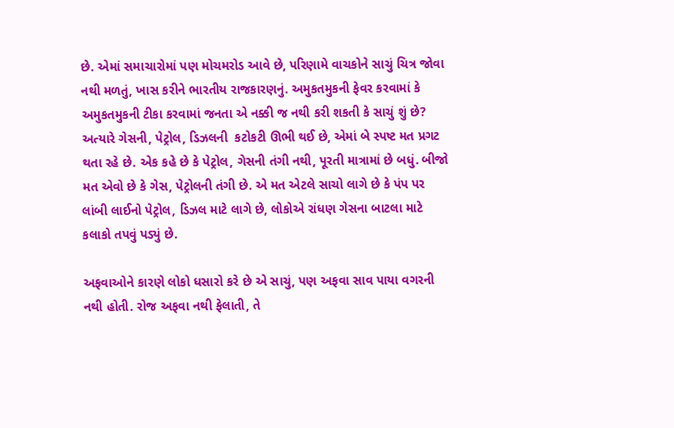છે. એમાં સમાચારોમાં પણ મોચમરોડ આવે છે, પરિણામે વાચકોને સાચું ચિત્ર જોવા નથી મળતું, ખાસ કરીને ભારતીય રાજકારણનું. અમુકતમુકની ફેવર કરવામાં કે અમુકતમુકની ટીકા કરવામાં જનતા એ નક્કી જ નથી કરી શકતી કે સાચું શું છે? અત્યારે ગેસની, પેટ્રોલ, ડિઝલની  કટોકટી ઊભી થઈ છે, એમાં બે સ્પષ્ટ મત પ્રગટ થતા રહે છે. એક કહે છે કે પેટ્રોલ, ગેસની તંગી નથી, પૂરતી માત્રામાં છે બધું. બીજો મત એવો છે કે ગેસ, પેટ્રોલની તંગી છે. એ મત એટલે સાચો લાગે છે કે પંપ પર લાંબી લાઈનો પેટ્રોલ, ડિઝલ માટે લાગે છે, લોકોએ રાંધણ ગેસના બાટલા માટે કલાકો તપવું પડ્યું છે.

અફવાઓને કારણે લોકો ધસારો કરે છે એ સાચું, પણ અફવા સાવ પાયા વગરની નથી હોતી. રોજ અફવા નથી ફેલાતી, તે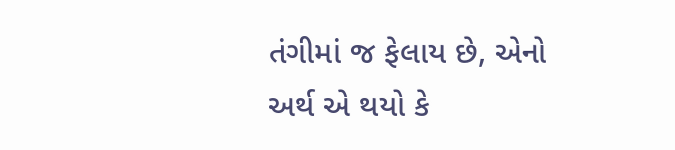તંગીમાં જ ફેલાય છે, એનો અર્થ એ થયો કે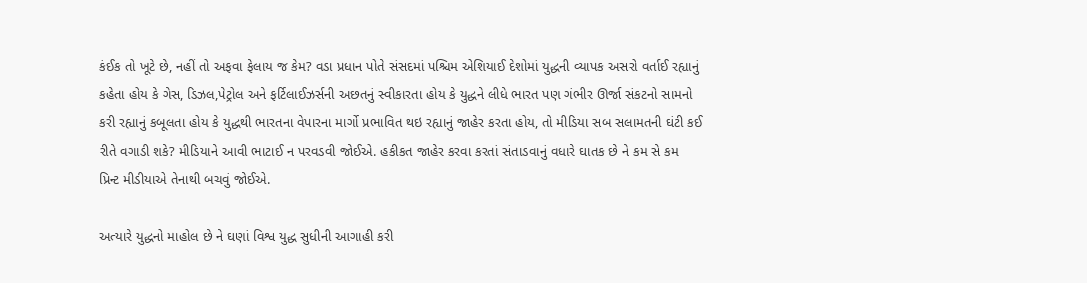કંઈક તો ખૂટે છે, નહીં તો અફવા ફેલાય જ કેમ? વડા પ્રધાન પોતે સંસદમાં પશ્ચિમ એશિયાઈ દેશોમાં યુદ્ધની વ્યાપક અસરો વર્તાઈ રહ્યાનું કહેતા હોય કે ગેસ, ડિઝલ,પેટ્રોલ અને ફર્ટિલાઈઝર્સની અછતનું સ્વીકારતા હોય કે યુદ્ધને લીધે ભારત પણ ગંભીર ઊર્જા સંકટનો સામનો કરી રહ્યાનું કબૂલતા હોય કે યુદ્ધથી ભારતના વેપારના માર્ગો પ્રભાવિત થઇ રહ્યાનું જાહેર કરતા હોય, તો મીડિયા સબ સલામતની ઘંટી કઈ રીતે વગાડી શકે? મીડિયાને આવી ભાટાઈ ન પરવડવી જોઈએ. હકીકત જાહેર કરવા કરતાં સંતાડવાનું વધારે ઘાતક છે ને કમ સે કમ પ્રિન્ટ મીડીયાએ તેનાથી બચવું જોઈએ.

અત્યારે યુદ્ધનો માહોલ છે ને ઘણાં વિશ્વ યુદ્ધ સુધીની આગાહી કરી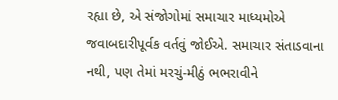રહ્યા છે, એ સંજોગોમાં સમાચાર માધ્યમોએ જવાબદારીપૂર્વક વર્તવું જોઈએ. સમાચાર સંતાડવાના નથી, પણ તેમાં મરચું-મીઠું ભભરાવીને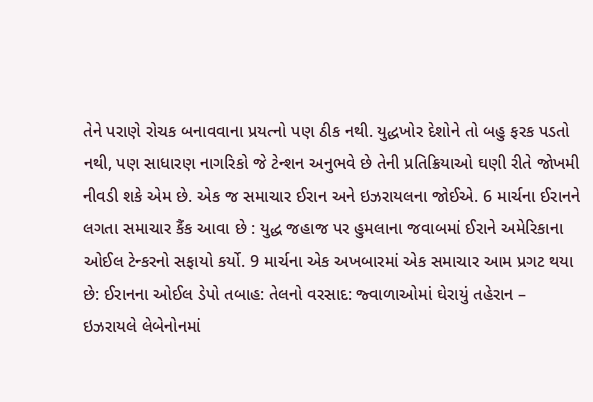તેને પરાણે રોચક બનાવવાના પ્રયત્નો પણ ઠીક નથી. યુદ્ધખોર દેશોને તો બહુ ફરક પડતો નથી, પણ સાધારણ નાગરિકો જે ટેન્શન અનુભવે છે તેની પ્રતિક્રિયાઓ ઘણી રીતે જોખમી નીવડી શકે એમ છે. એક જ સમાચાર ઈરાન અને ઇઝરાયલના જોઈએ. 6 માર્ચના ઈરાનને લગતા સમાચાર કૈંક આવા છે : યુદ્ધ જહાજ પર હુમલાના જવાબમાં ઈરાને અમેરિકાના ઓઈલ ટેન્કરનો સફાયો કર્યો. 9 માર્ચના એક અખબારમાં એક સમાચાર આમ પ્રગટ થયા છે: ઈરાનના ઓઈલ ડેપો તબાહ: તેલનો વરસાદ: જ્વાળાઓમાં ઘેરાયું તહેરાન – ઇઝરાયલે લેબેનોનમાં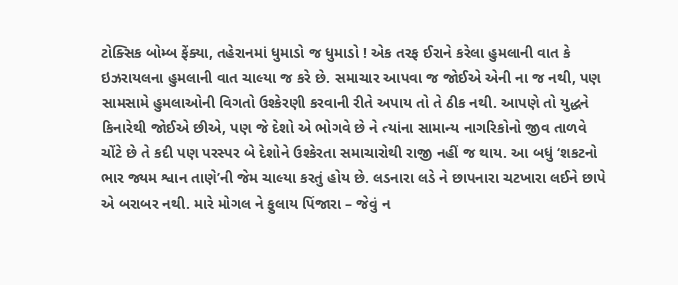ટોક્સિક બોમ્બ ફેંક્યા, તહેરાનમાં ધુમાડો જ ધુમાડો ! એક તરફ ઈરાને કરેલા હુમલાની વાત કે ઇઝરાયલના હુમલાની વાત ચાલ્યા જ કરે છે. સમાચાર આપવા જ જોઈએ એની ના જ નથી, પણ સામસામે હુમલાઓની વિગતો ઉશ્કેરણી કરવાની રીતે અપાય તો તે ઠીક નથી. આપણે તો યુદ્ધને કિનારેથી જોઈએ છીએ, પણ જે દેશો એ ભોગવે છે ને ત્યાંના સામાન્ય નાગરિકોનો જીવ તાળવે ચોંટે છે તે કદી પણ પરસ્પર બે દેશોને ઉશ્કેરતા સમાચારોથી રાજી નહીં જ થાય. આ બધું ‘શકટનો ભાર જ્યમ શ્વાન તાણે’ની જેમ ચાલ્યા કરતું હોય છે. લડનારા લડે ને છાપનારા ચટખારા લઈને છાપે એ બરાબર નથી. મારે મોગલ ને ફુલાય પિંજારા – જેવું ન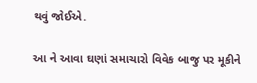થવું જોઈએ.

આ ને આવા ઘણાં સમાચારો વિવેક બાજુ પર મૂકીને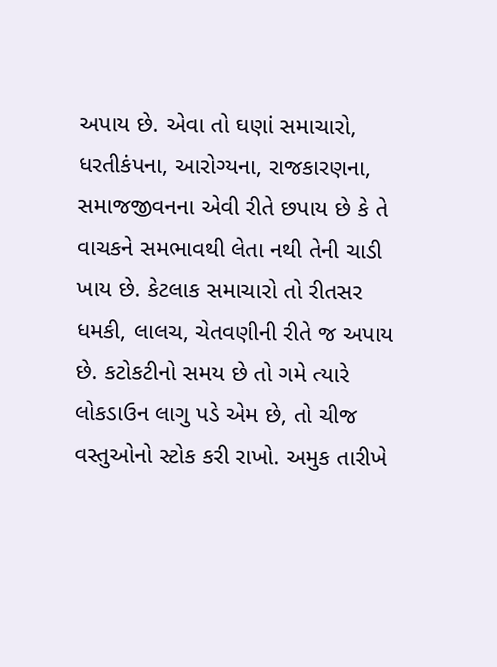અપાય છે. એવા તો ઘણાં સમાચારો, ધરતીકંપના, આરોગ્યના, રાજકારણના, સમાજજીવનના એવી રીતે છપાય છે કે તે વાચકને સમભાવથી લેતા નથી તેની ચાડી ખાય છે. કેટલાક સમાચારો તો રીતસર ધમકી, લાલચ, ચેતવણીની રીતે જ અપાય છે. કટોકટીનો સમય છે તો ગમે ત્યારે લોકડાઉન લાગુ પડે એમ છે, તો ચીજ વસ્તુઓનો સ્ટોક કરી રાખો. અમુક તારીખે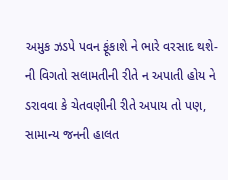અમુક ઝડપે પવન ફૂંકાશે ને ભારે વરસાદ થશે-ની વિગતો સલામતીની રીતે ન અપાતી હોય ને ડરાવવા કે ચેતવણીની રીતે અપાય તો પણ, સામાન્ય જનની હાલત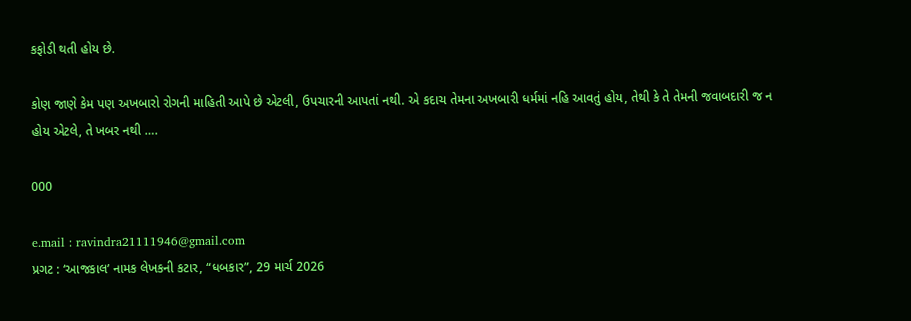કફોડી થતી હોય છે.

કોણ જાણે કેમ પણ અખબારો રોગની માહિતી આપે છે એટલી, ઉપચારની આપતાં નથી. એ કદાચ તેમના અખબારી ધર્મમાં નહિ આવતું હોય, તેથી કે તે તેમની જવાબદારી જ ન હોય એટલે, તે ખબર નથી ….

000

e.mail : ravindra21111946@gmail.com
પ્રગટ : ‘આજકાલ’ નામક લેખકની કટાર, “ધબકાર”, 29 માર્ચ 2026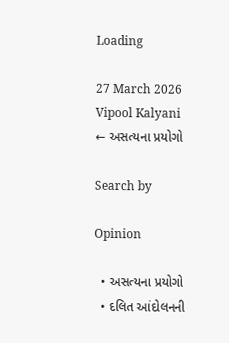Loading

27 March 2026 Vipool Kalyani
← અસત્યના પ્રયોગો

Search by

Opinion

  • અસત્યના પ્રયોગો
  • દલિત આંદોલનની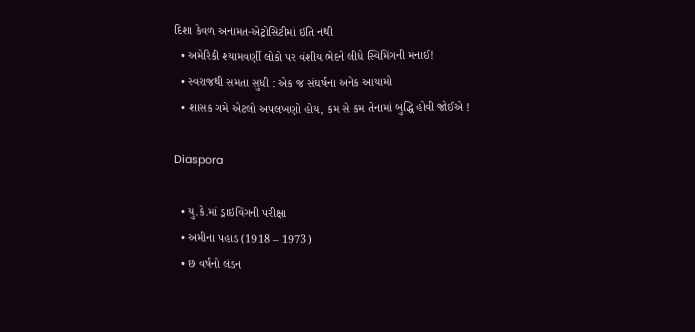દિશા કેવળ અનામત-એટ્રોસિટીમાં ઇતિ નથી
  • અમેરિકી શ્યામવર્ણી લોકો પર વંશીય ભેદને લીધે સ્વિમિંગની મનાઈ!
  • સ્વરાજથી સમતા સુધી : એક જ સંઘર્ષના અનેક આયામો
  • શાસક ગમે એટલો અપલખણો હોય, કમ સે કમ તેનામાં બુદ્ધિ હોવી જોઈએ !

Diaspora

  • યુ.કે.માં ડ્રાઇવિંગની પરીક્ષા
  • અમીના પહાડ (1918 – 1973)
  • છ વર્ષનો લંડન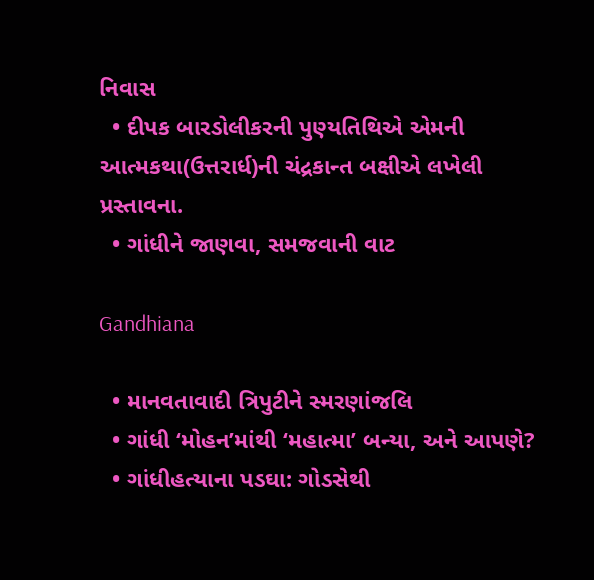નિવાસ
  • દીપક બારડોલીકરની પુણ્યતિથિએ એમની આત્મકથા(ઉત્તરાર્ધ)ની ચંદ્રકાન્ત બક્ષીએ લખેલી પ્રસ્તાવના.
  • ગાંધીને જાણવા, સમજવાની વાટ

Gandhiana

  • માનવતાવાદી ત્રિપુટીને સ્મરણાંજલિ
  • ગાંધી ‘મોહન’માંથી ‘મહાત્મા’ બન્યા, અને આપણે?
  • ગાંધીહત્યાના પડઘા: ગોડસેથી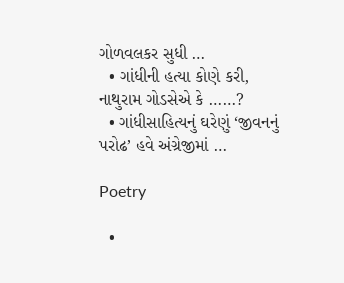ગોળવલકર સુધી …
  • ગાંધીની હત્યા કોણે કરી, નાથુરામ ગોડસેએ કે ……?
  • ગાંધીસાહિત્યનું ઘરેણું ‘જીવનનું પરોઢ’ હવે અંગ્રેજીમાં …

Poetry

  •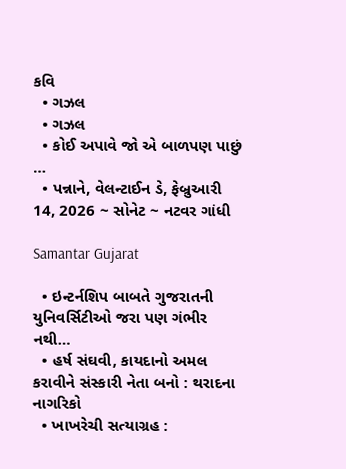કવિ
  • ગઝલ
  • ગઝલ
  • કોઈ અપાવે જો એ બાળપણ પાછું …
  • પન્નાને, વેલન્ટાઈન ડે, ફેબ્રુઆરી 14, 2026 ~ સોનેટ ~ નટવર ગાંધી

Samantar Gujarat

  • ઇન્ટર્નશિપ બાબતે ગુજરાતની યુનિવર્સિટીઓ જરા પણ ગંભીર નથી…
  • હર્ષ સંઘવી, કાયદાનો અમલ કરાવીને સંસ્કારી નેતા બનો : થરાદના નાગરિકો
  • ખાખરેચી સત્યાગ્રહ :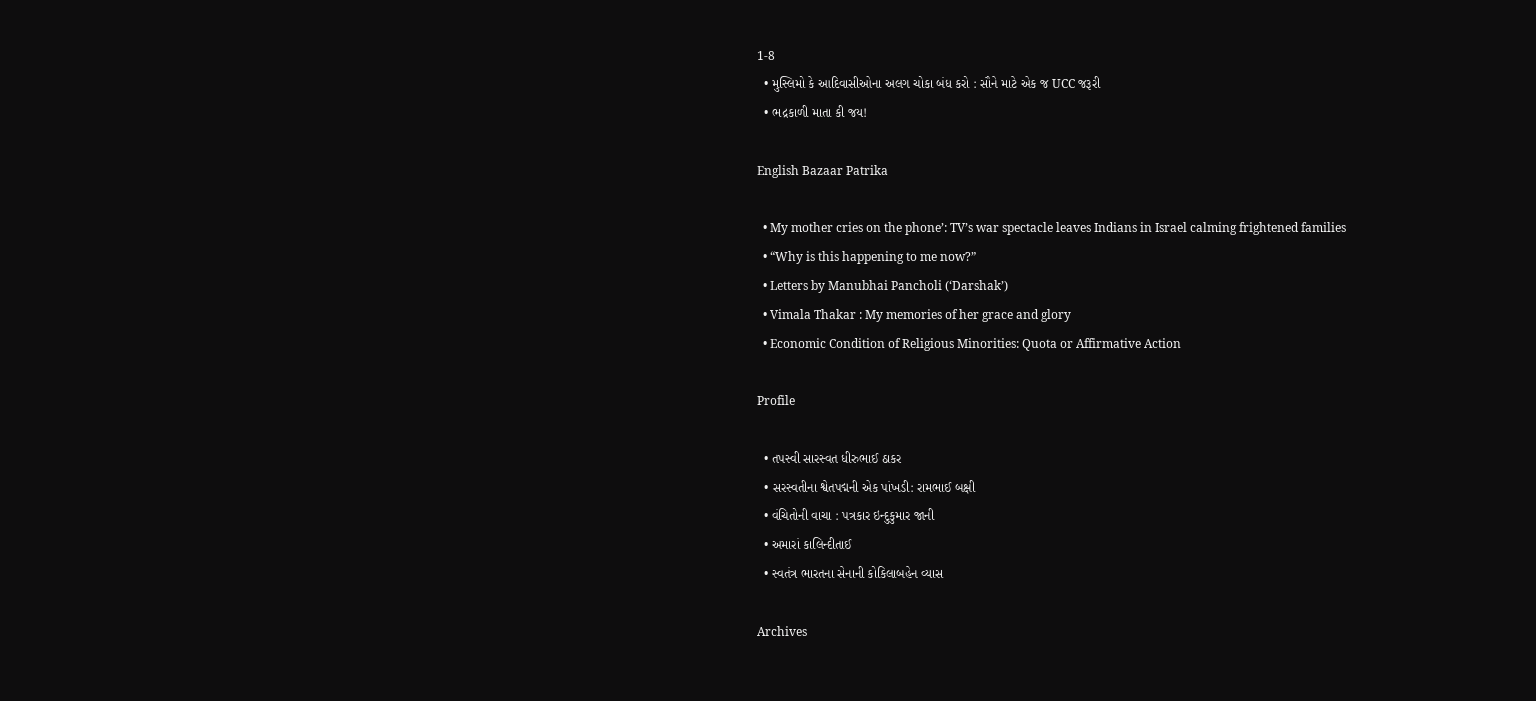1-8
  • મુસ્લિમો કે આદિવાસીઓના અલગ ચોકા બંધ કરો : સૌને માટે એક જ UCC જરૂરી
  • ભદ્રકાળી માતા કી જય!

English Bazaar Patrika

  • My mother cries on the phone’: TV’s war spectacle leaves Indians in Israel calming frightened families
  • “Why is this happening to me now?”
  • Letters by Manubhai Pancholi (‘Darshak’)
  • Vimala Thakar : My memories of her grace and glory
  • Economic Condition of Religious Minorities: Quota or Affirmative Action

Profile

  • તપસ્વી સારસ્વત ધીરુભાઈ ઠાકર
  • સરસ્વતીના શ્વેતપદ્મની એક પાંખડી: રામભાઈ બક્ષી
  • વંચિતોની વાચા : પત્રકાર ઇન્દુકુમાર જાની
  • અમારાં કાલિન્દીતાઈ
  • સ્વતંત્ર ભારતના સેનાની કોકિલાબહેન વ્યાસ

Archives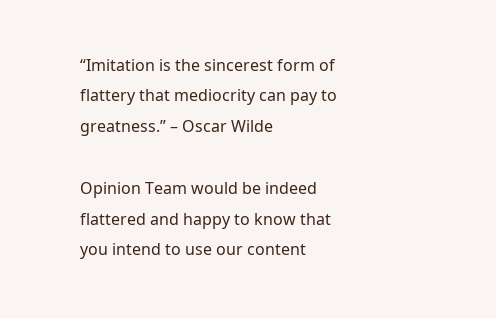“Imitation is the sincerest form of flattery that mediocrity can pay to greatness.” – Oscar Wilde

Opinion Team would be indeed flattered and happy to know that you intend to use our content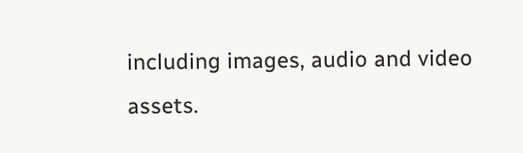including images, audio and video assets.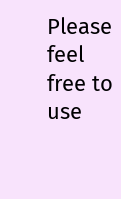Please feel free to use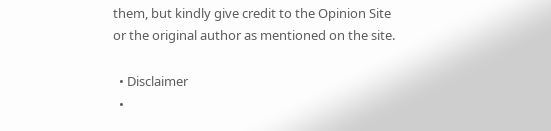them, but kindly give credit to the Opinion Site or the original author as mentioned on the site.

  • Disclaimer
  •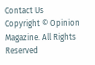Contact Us
Copyright © Opinion Magazine. All Rights Reserved